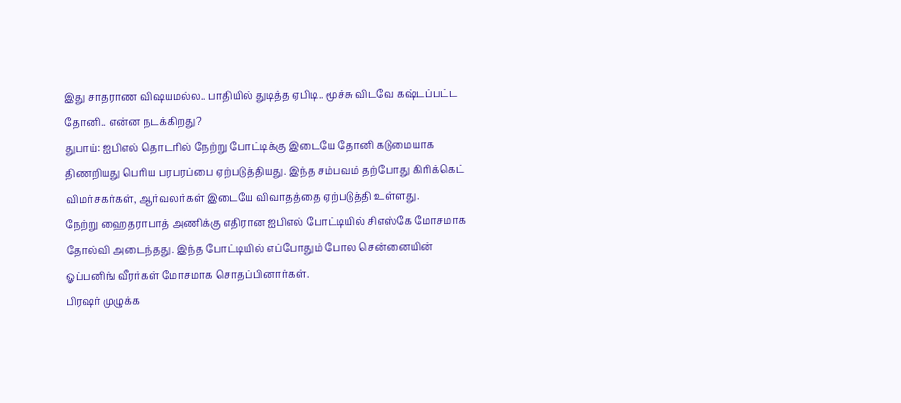இது சாதராண விஷயமல்ல.. பாதியில் துடித்த ஏபிடி.. மூச்சு விடவே கஷ்டப்பட்ட தோனி.. என்ன நடக்கிறது?
துபாய்: ஐபிஎல் தொடரில் நேற்று போட்டிக்கு இடையே தோனி கடுமையாக திணறியது பெரிய பரபரப்பை ஏற்படுத்தியது. இந்த சம்பவம் தற்போது கிரிக்கெட் விமர்சகர்கள், ஆர்வலர்கள் இடையே விவாதத்தை ஏற்படுத்தி உள்ளது.
நேற்று ஹைதராபாத் அணிக்கு எதிரான ஐபிஎல் போட்டியில் சிஎஸ்கே மோசமாக தோல்வி அடைந்தது. இந்த போட்டியில் எப்போதும் போல சென்னையின் ஓப்பனிங் வீரர்கள் மோசமாக சொதப்பினார்கள்.
பிரஷர் முழுக்க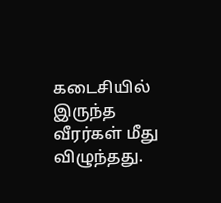கடைசியில் இருந்த வீரர்கள் மீது விழுந்தது.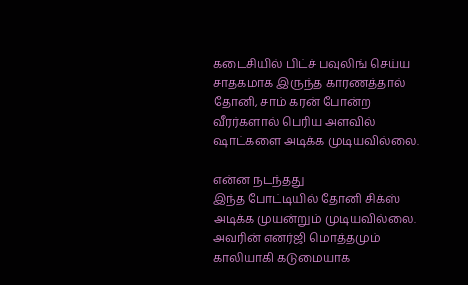கடைசியில் பிட்ச் பவுலிங் செய்ய சாதகமாக இருந்த காரணத்தால் தோனி, சாம் கரன் போன்ற வீரர்களால் பெரிய அளவில் ஷாட்களை அடிக்க முடியவில்லை.

என்ன நடந்தது
இந்த போட்டியில் தோனி சிக்ஸ் அடிக்க முயன்றும் முடியவில்லை. அவரின் எனர்ஜி மொத்தமும் காலியாகி கடுமையாக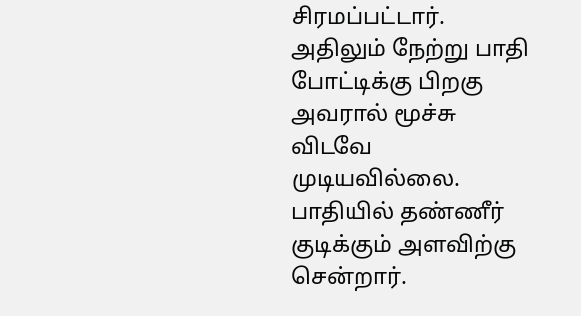சிரமப்பட்டார். அதிலும் நேற்று பாதி போட்டிக்கு பிறகு அவரால் மூச்சு விடவே முடியவில்லை. பாதியில் தண்ணீர் குடிக்கும் அளவிற்கு சென்றார்.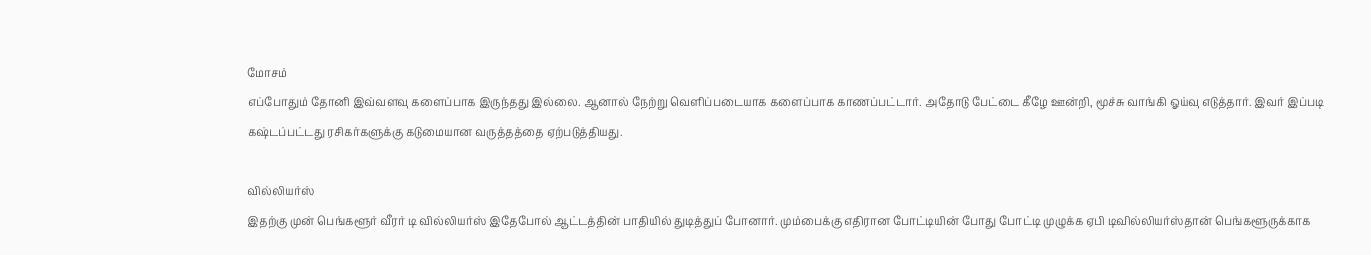மோசம்
எப்போதும் தோனி இவ்வளவு களைப்பாக இருந்தது இல்லை. ஆனால் நேற்று வெளிப்படையாக களைப்பாக காணப்பட்டார். அதோடு பேட்டை கீழே ஊன்றி, மூச்சு வாங்கி ஓய்வு எடுத்தார். இவர் இப்படி கஷ்டப்பட்டது ரசிகர்களுக்கு கடுமையான வருத்தத்தை ஏற்படுத்தியது.

வில்லியர்ஸ்
இதற்கு முன் பெங்களூர் வீரர் டி வில்லியர்ஸ் இதேபோல் ஆட்டத்தின் பாதியில் துடித்துப் போனார். மும்பைக்கு எதிரான போட்டியின் போது போட்டி முழுக்க ஏபி டிவில்லியர்ஸ்தான் பெங்களூருக்காக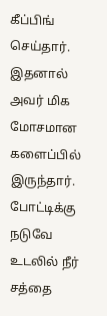கீப்பிங் செய்தார். இதனால் அவர் மிக மோசமான களைப்பில் இருந்தார். போட்டிக்கு நடுவே உடலில் நீர் சத்தை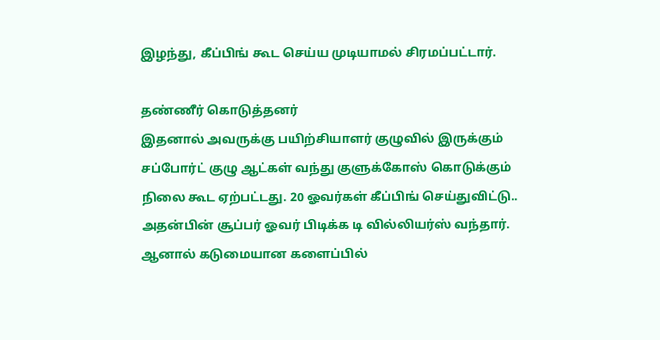இழந்து, கீப்பிங் கூட செய்ய முடியாமல் சிரமப்பட்டார்.

தண்ணீர் கொடுத்தனர்
இதனால் அவருக்கு பயிற்சியாளர் குழுவில் இருக்கும் சப்போர்ட் குழு ஆட்கள் வந்து குளுக்கோஸ் கொடுக்கும் நிலை கூட ஏற்பட்டது. 20 ஓவர்கள் கீப்பிங் செய்துவிட்டு.. அதன்பின் சூப்பர் ஓவர் பிடிக்க டி வில்லியர்ஸ் வந்தார். ஆனால் கடுமையான களைப்பில்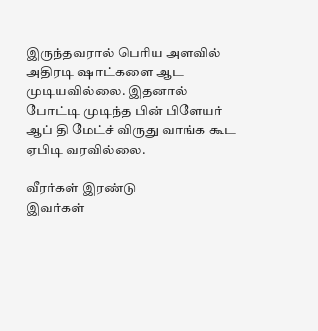இருந்தவரால் பெரிய அளவில் அதிரடி ஷாட்களை ஆட முடியவில்லை. இதனால் போட்டி முடிந்த பின் பிளேயர் ஆப் தி மேட்ச் விருது வாங்க கூட ஏபிடி வரவில்லை.

வீரர்கள் இரண்டு
இவர்கள்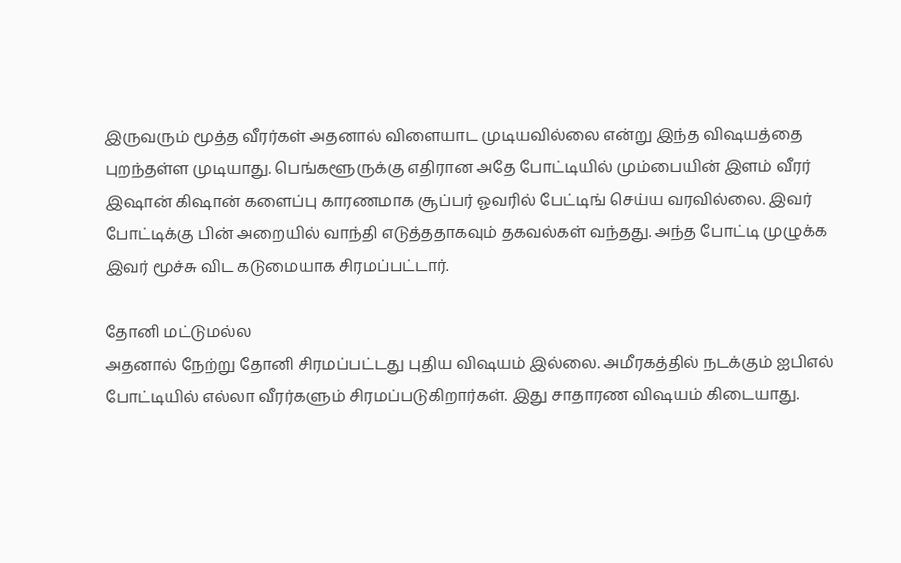இருவரும் மூத்த வீரர்கள் அதனால் விளையாட முடியவில்லை என்று இந்த விஷயத்தை புறந்தள்ள முடியாது. பெங்களூருக்கு எதிரான அதே போட்டியில் மும்பையின் இளம் வீரர் இஷான் கிஷான் களைப்பு காரணமாக சூப்பர் ஓவரில் பேட்டிங் செய்ய வரவில்லை. இவர் போட்டிக்கு பின் அறையில் வாந்தி எடுத்ததாகவும் தகவல்கள் வந்தது. அந்த போட்டி முழுக்க இவர் மூச்சு விட கடுமையாக சிரமப்பட்டார்.

தோனி மட்டுமல்ல
அதனால் நேற்று தோனி சிரமப்பட்டது புதிய விஷயம் இல்லை. அமீரகத்தில் நடக்கும் ஐபிஎல் போட்டியில் எல்லா வீரர்களும் சிரமப்படுகிறார்கள். இது சாதாரண விஷயம் கிடையாது.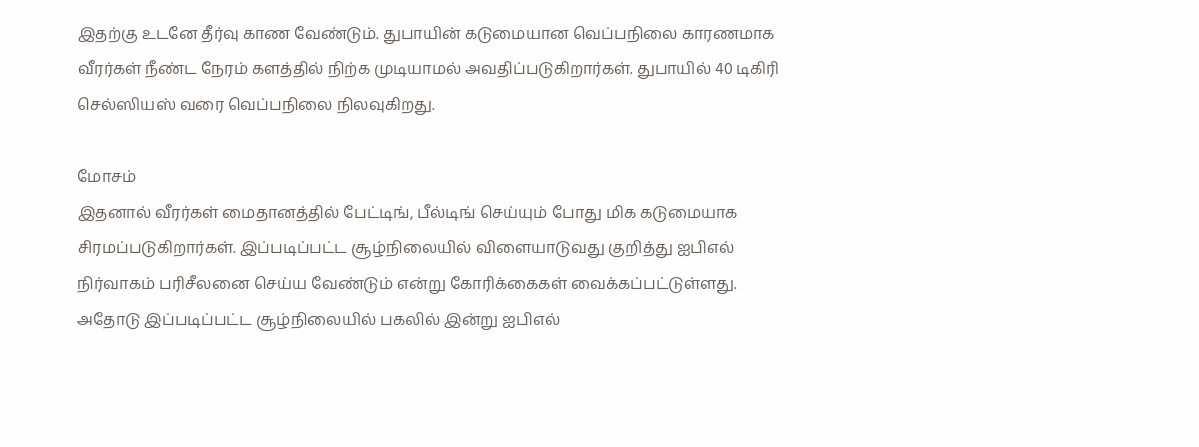இதற்கு உடனே தீர்வு காண வேண்டும். துபாயின் கடுமையான வெப்பநிலை காரணமாக வீரர்கள் நீண்ட நேரம் களத்தில் நிற்க முடியாமல் அவதிப்படுகிறார்கள். துபாயில் 40 டிகிரி செல்ஸியஸ் வரை வெப்பநிலை நிலவுகிறது.

மோசம்
இதனால் வீரர்கள் மைதானத்தில் பேட்டிங், பீல்டிங் செய்யும் போது மிக கடுமையாக சிரமப்படுகிறார்கள். இப்படிப்பட்ட சூழ்நிலையில் விளையாடுவது குறித்து ஐபிஎல் நிர்வாகம் பரிசீலனை செய்ய வேண்டும் என்று கோரிக்கைகள் வைக்கப்பட்டுள்ளது. அதோடு இப்படிப்பட்ட சூழ்நிலையில் பகலில் இன்று ஐபிஎல்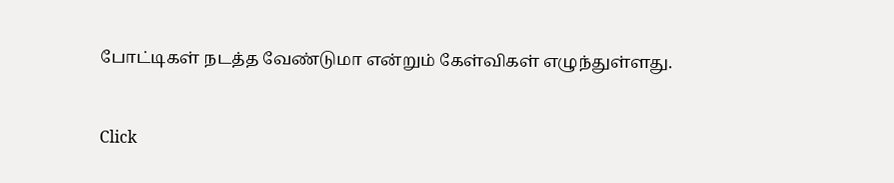போட்டிகள் நடத்த வேண்டுமா என்றும் கேள்விகள் எழுந்துள்ளது.


Click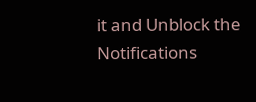it and Unblock the Notifications